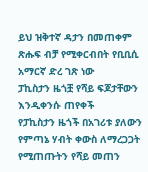ይህ ዝቅተኛ ዳታን በመጠቀም ጽሑፍ ብቻ የሚቀርብበት የቢቢሲ አማርኛ ድረ ገጽ ነው
ፓኪስታን ዜጎቿ የሻይ ፍጆታቸውን እንዲቀንሱ ጠየቀች
የፓኪስታን ዜጎች በአገሪቱ ያለውን የምጣኔ ሃብት ቀውስ ለማረጋጋት የሚጠጡትን የሻይ መጠን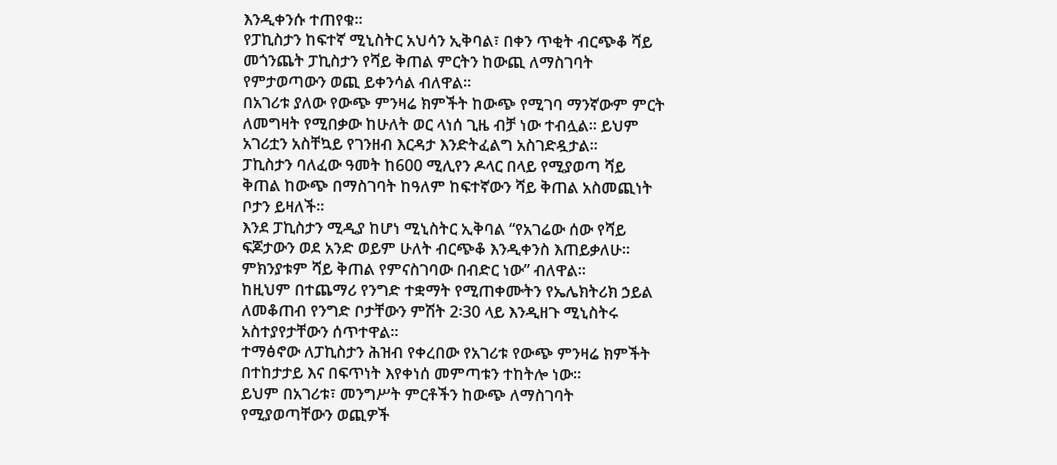እንዲቀንሱ ተጠየቁ።
የፓኪስታን ከፍተኛ ሚኒስትር አህሳን ኢቅባል፣ በቀን ጥቂት ብርጭቆ ሻይ መጎንጨት ፓኪስታን የሻይ ቅጠል ምርትን ከውጪ ለማስገባት የምታወጣውን ወጪ ይቀንሳል ብለዋል።
በአገሪቱ ያለው የውጭ ምንዛሬ ክምችት ከውጭ የሚገባ ማንኛውም ምርት ለመግዛት የሚበቃው ከሁለት ወር ላነሰ ጊዜ ብቻ ነው ተብሏል። ይህም አገሪቷን አስቸኳይ የገንዘብ እርዳታ እንድትፈልግ አስገድዷታል።
ፓኪስታን ባለፈው ዓመት ከ600 ሚሊየን ዶላር በላይ የሚያወጣ ሻይ ቅጠል ከውጭ በማስገባት ከዓለም ከፍተኛውን ሻይ ቅጠል አስመጪነት ቦታን ይዛለች።
እንደ ፓኪስታን ሚዲያ ከሆነ ሚኒስትር ኢቅባል “የአገሬው ሰው የሻይ ፍጆታውን ወደ አንድ ወይም ሁለት ብርጭቆ እንዲቀንስ እጠይቃለሁ። ምክንያቱም ሻይ ቅጠል የምናስገባው በብድር ነው” ብለዋል።
ከዚህም በተጨማሪ የንግድ ተቋማት የሚጠቀሙትን የኤሌክትሪክ ኃይል ለመቆጠብ የንግድ ቦታቸውን ምሽት 2፡30 ላይ እንዲዘጉ ሚኒስትሩ አስተያየታቸውን ሰጥተዋል።
ተማፅኖው ለፓኪስታን ሕዝብ የቀረበው የአገሪቱ የውጭ ምንዛሬ ክምችት በተከታታይ እና በፍጥነት እየቀነሰ መምጣቱን ተከትሎ ነው።
ይህም በአገሪቱ፣ መንግሥት ምርቶችን ከውጭ ለማስገባት የሚያወጣቸውን ወጪዎች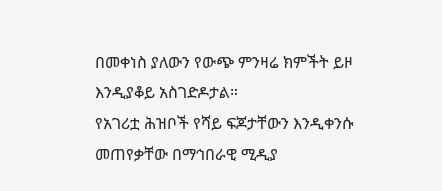በመቀነስ ያለውን የውጭ ምንዛሬ ክምችት ይዞ እንዲያቆይ አስገድዶታል።
የአገሪቷ ሕዝቦች የሻይ ፍጆታቸውን እንዲቀንሱ መጠየቃቸው በማኅበራዊ ሚዲያ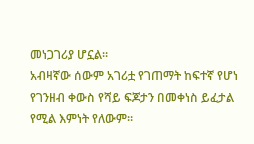መነጋገሪያ ሆኗል።
አብዛኛው ሰውም አገሪቷ የገጠማት ከፍተኛ የሆነ የገንዘብ ቀውስ የሻይ ፍጆታን በመቀነስ ይፈታል የሚል እምነት የለውም።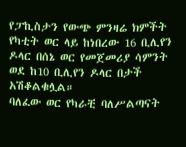የፓኪስታን የውጭ ምንዛሬ ክምችት የካቲት ወር ላይ ከነበረው 16 ቢሊየን ዶላር በሰኔ ወር የመጀመሪያ ሳምንት ወደ ከ10 ቢሊየን ዶላር በታች አሽቆልቁሏል።
ባለፈው ወር የካራቺ ባለሥልጣናት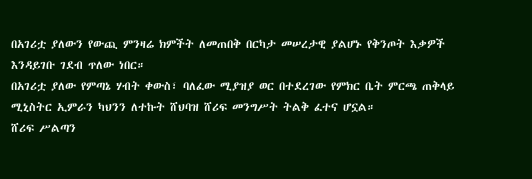በአገሪቷ ያለውን የውጪ ምንዛሬ ክምችት ለመጠበቅ በርካታ መሠረታዊ ያልሆኑ የቅንጦት እቃዎች እንዳይገቡ ገደብ ጥለው ነበር።
በአገሪቷ ያለው የምጣኔ ሃብት ቀውስ፣ ባለፈው ሚያዝያ ወር በተደረገው የምክር ቤት ምርጫ ጠቅላይ ሚኒስትር ኢምራን ካህንን ለተኩት ሸህባዝ ሸሪፍ መንግሥት ትልቅ ፈተና ሆኗል።
ሸሪፍ ሥልጣን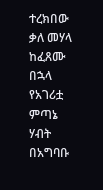ተረክበው ቃለ መሃላ ከፈጸሙ በኋላ የአገሪቷ ምጣኔ ሃብት በአግባቡ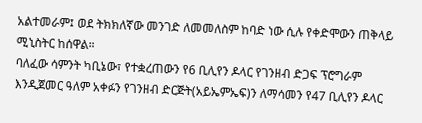አልተመራም፤ ወደ ትክክለኛው መንገድ ለመመለስም ከባድ ነው ሲሉ የቀድሞውን ጠቅላይ ሚኒስትር ከሰዋል።
ባለፈው ሳምንት ካቢኔው፣ የተቋረጠውን የ6 ቢሊየን ዶላር የገንዘብ ድጋፍ ፕሮግራም እንዲጀመር ዓለም አቀፉን የገንዘብ ድርጅት(አይኤምኤፍ)ን ለማሳመን የ47 ቢሊየን ዶላር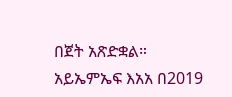በጀት አጽድቋል።
አይኤምኤፍ እአአ በ2019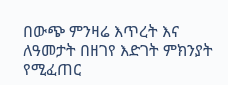በውጭ ምንዛሬ እጥረት እና ለዓመታት በዘገየ እድገት ምክንያት የሚፈጠር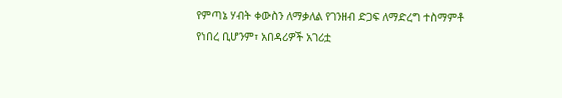የምጣኔ ሃብት ቀውስን ለማቃለል የገንዘብ ድጋፍ ለማድረግ ተስማምቶ የነበረ ቢሆንም፣ አበዳሪዎች አገሪቷ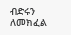ብድሩን ለመክፈል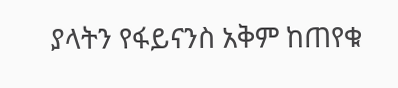ያላትን የፋይናንስ አቅም ከጠየቁ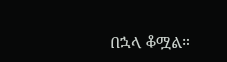በኋላ ቆሟል።